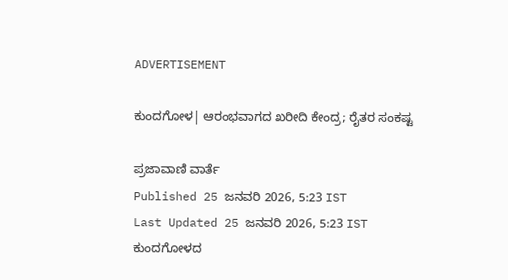ADVERTISEMENT

ಕುಂದಗೋಳ| ಆರಂಭವಾಗದ ಖರೀದಿ ಕೇಂದ್ರ; ರೈತರ ಸಂಕಷ್ಟ

ಪ್ರಜಾವಾಣಿ ವಾರ್ತೆ
Published 25 ಜನವರಿ 2026, 5:23 IST
Last Updated 25 ಜನವರಿ 2026, 5:23 IST
ಕುಂದಗೋಳದ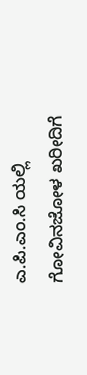ಎ.ಪಿ.ಎಂ.ಸಿ ಯಲ್ಲಿ ಗೋವಿನಜೋಳ ಖರೀದಿಗೆ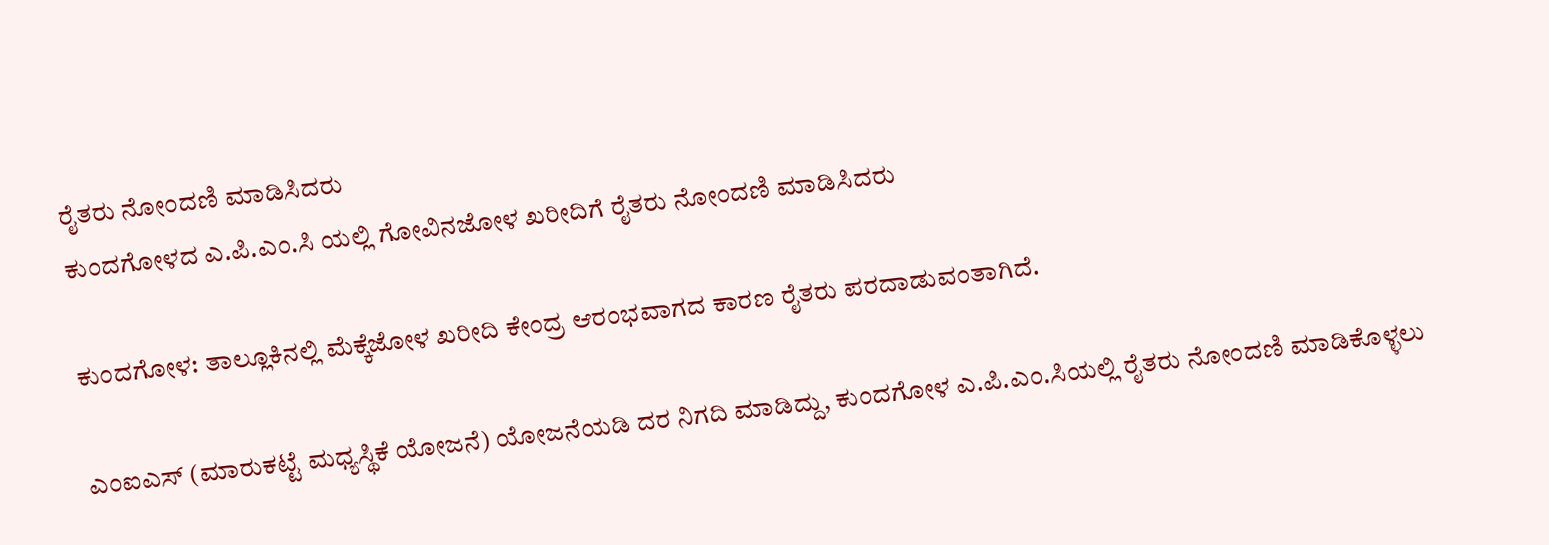ರೈತರು ನೋಂದಣಿ ಮಾಡಿಸಿದರು
ಕುಂದಗೋಳದ ಎ.ಪಿ.ಎಂ.ಸಿ ಯಲ್ಲಿ ಗೋವಿನಜೋಳ ಖರೀದಿಗೆ ರೈತರು ನೋಂದಣಿ ಮಾಡಿಸಿದರು

ಕುಂದಗೋಳ: ತಾಲ್ಲೂಕಿನಲ್ಲಿ ಮೆಕ್ಕೆಜೋಳ ಖರೀದಿ ಕೇಂದ್ರ ಆರಂಭವಾಗದ ಕಾರಣ ರೈತರು ಪರದಾಡುವಂತಾಗಿದೆ.

ಎಂಐಎಸ್ (ಮಾರುಕಟ್ಟೆ ಮಧ್ಯಸ್ಥಿಕೆ ಯೋಜನೆ) ಯೋಜನೆಯಡಿ ದರ ನಿಗದಿ ಮಾಡಿದ್ದು, ಕುಂದಗೋಳ ಎ.ಪಿ.ಎಂ.ಸಿಯಲ್ಲಿ ರೈತರು ನೋಂದಣಿ ಮಾಡಿಕೊಳ್ಳಲು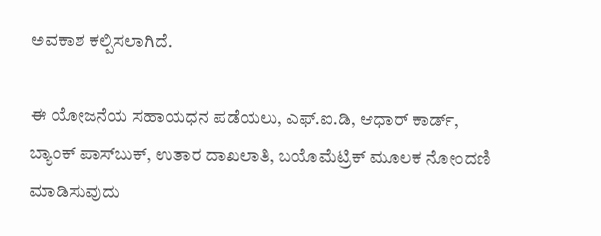ಅವಕಾಶ ಕಲ್ಪಿಸಲಾಗಿದೆ.

ಈ ಯೋಜನೆಯ ಸಹಾಯಧನ ಪಡೆಯಲು, ಎಫ್.ಐ.ಡಿ, ಆಧಾರ್‌ ಕಾರ್ಡ್‌, ಬ್ಯಾಂಕ್‌ ಪಾಸ್‌ಬುಕ್, ಉತಾರ ದಾಖಲಾತಿ, ಬಯೊಮೆಟ್ರಿಕ್‌ ಮೂಲಕ ನೋಂದಣಿ ಮಾಡಿಸುವುದು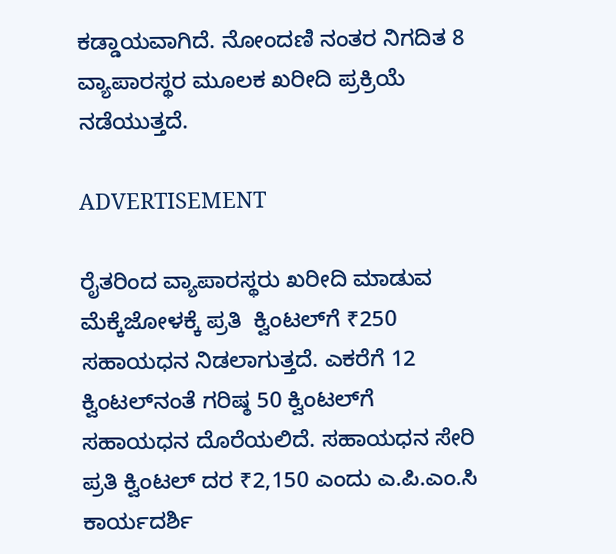ಕಡ್ಡಾಯವಾಗಿದೆ. ನೋಂದಣಿ ನಂತರ ನಿಗದಿತ 8 ವ್ಯಾಪಾರಸ್ಥರ ಮೂಲಕ ಖರೀದಿ ಪ್ರಕ್ರಿಯೆ ನಡೆಯುತ್ತದೆ.

ADVERTISEMENT

ರೈತರಿಂದ ವ್ಯಾಪಾರಸ್ಥರು ಖರೀದಿ ಮಾಡುವ ಮೆಕ್ಕೆಜೋಳಕ್ಕೆ ಪ್ರತಿ  ಕ್ವಿಂಟಲ್‌ಗೆ ₹250 ಸಹಾಯಧನ ನಿಡಲಾಗುತ್ತದೆ. ಎಕರೆಗೆ 12 ಕ್ವಿಂಟಲ್‌ನಂತೆ ಗರಿಷ್ಠ 50 ಕ್ವಿಂಟಲ್‌ಗೆ ಸಹಾಯಧನ ದೊರೆಯಲಿದೆ. ಸಹಾಯಧನ ಸೇರಿ ಪ್ರತಿ ಕ್ವಿಂಟಲ್ ದರ ₹2,150 ಎಂದು ಎ.ಪಿ.ಎಂ.ಸಿ ಕಾರ್ಯದರ್ಶಿ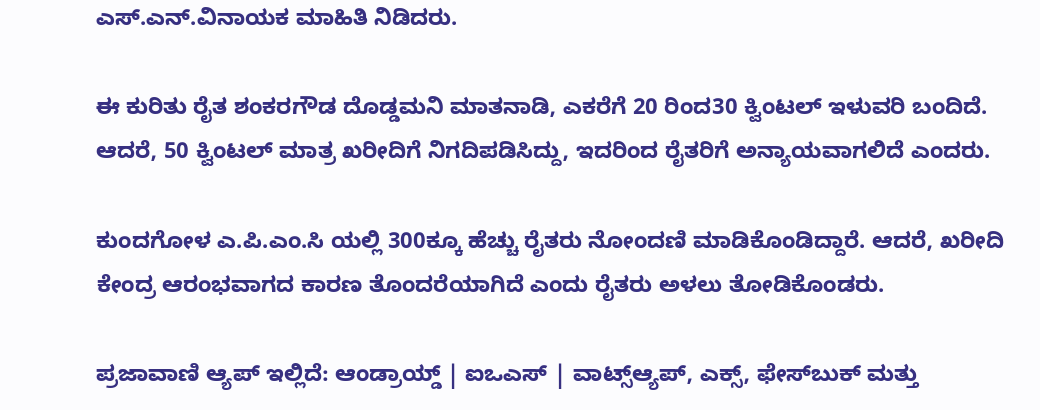ಎಸ್.ಎನ್.ವಿನಾಯಕ ಮಾಹಿತಿ ನಿಡಿದರು.

ಈ ಕುರಿತು ರೈತ ಶಂಕರಗೌಡ ದೊಡ್ಡಮನಿ ಮಾತನಾಡಿ, ಎಕರೆಗೆ 20 ರಿಂದ30 ಕ್ವಿಂಟಲ್ ಇಳುವರಿ ಬಂದಿದೆ. ಆದರೆ, 50 ಕ್ವಿಂಟಲ್ ಮಾತ್ರ ಖರೀದಿಗೆ ನಿಗದಿ‌ಪಡಿಸಿದ್ದು, ಇದರಿಂದ ರೈತರಿಗೆ ಅನ್ಯಾಯವಾಗಲಿದೆ ಎಂದರು.

ಕುಂದಗೋಳ ಎ.ಪಿ.ಎಂ.ಸಿ ಯಲ್ಲಿ 300ಕ್ಕೂ ಹೆಚ್ಚು ರೈತರು ನೋಂದಣಿ ಮಾಡಿಕೊಂಡಿದ್ದಾರೆ. ಆದರೆ, ಖರೀದಿ ಕೇಂದ್ರ ಆರಂಭವಾಗದ ಕಾರಣ ತೊಂದರೆಯಾಗಿದೆ ಎಂದು ರೈತರು ಅಳಲು ತೋಡಿಕೊಂಡರು.

ಪ್ರಜಾವಾಣಿ ಆ್ಯಪ್ ಇಲ್ಲಿದೆ: ಆಂಡ್ರಾಯ್ಡ್ | ಐಒಎಸ್ | ವಾಟ್ಸ್ಆ್ಯಪ್, ಎಕ್ಸ್, ಫೇಸ್‌ಬುಕ್ ಮತ್ತು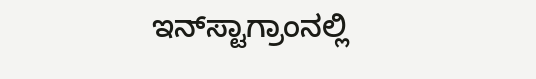ಇನ್‌ಸ್ಟಾಗ್ರಾಂನಲ್ಲಿ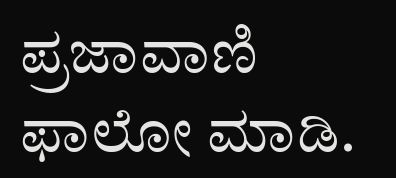ಪ್ರಜಾವಾಣಿ ಫಾಲೋ ಮಾಡಿ.